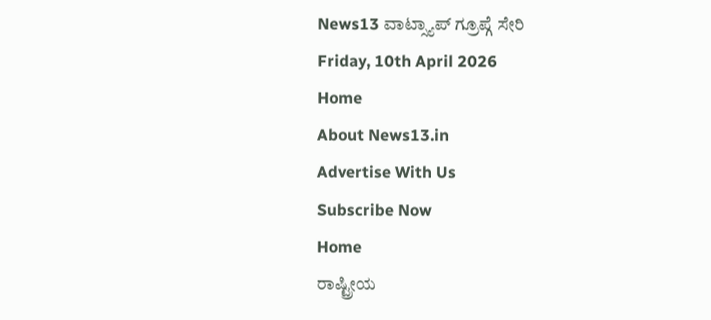News13 ವಾಟ್ಸ್ಯಾಪ್ ಗ್ರೂಪ್ಗೆ ಸೇರಿ
Friday, 10th April 2026
Home
About News13.in
Advertise With Us
Subscribe Now
Home
ರಾಷ್ಟ್ರೀಯ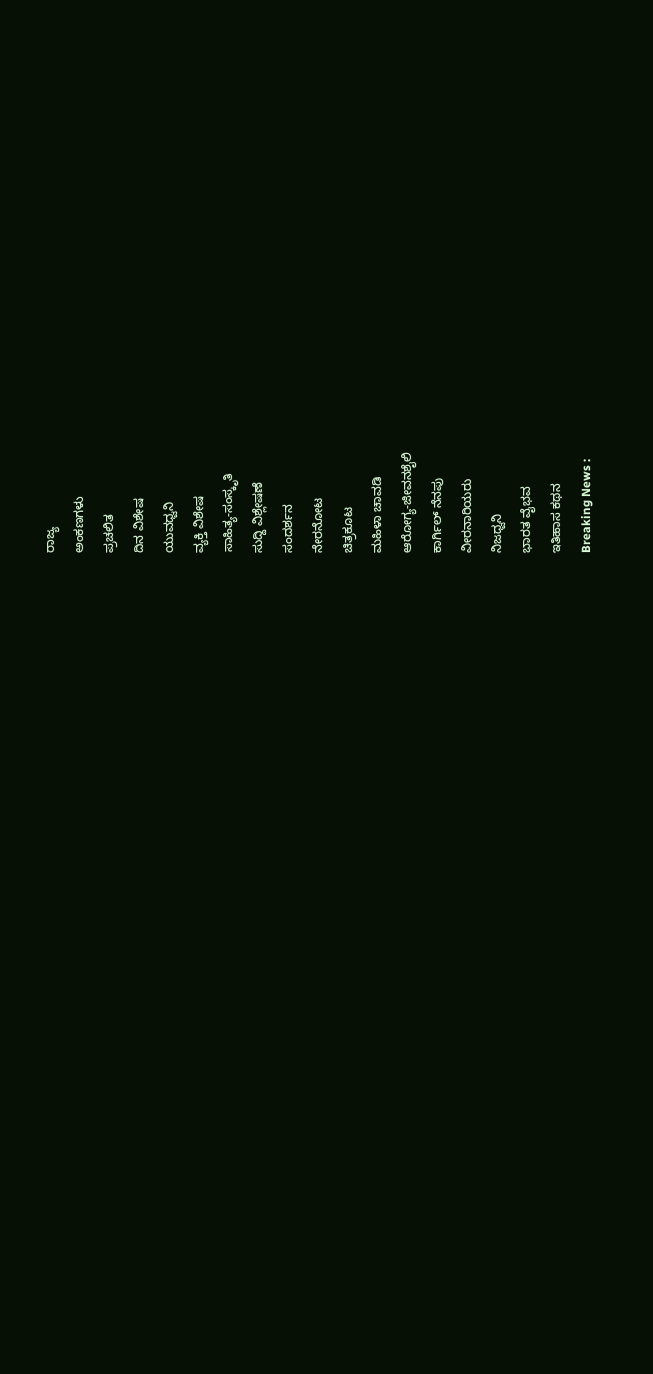ರಾಜ್ಯ
ಅಂಕಣಗಳು
ಪ್ರಚಲಿತ
ದಿನ ವಿಶೇಷ
ಯುವಧ್ವನಿ
ವ್ಯಕ್ತಿ ವಿಶೇಷ
ಸಾಹಿತ್ಯ-ಸಂಸ್ಕೃತಿ
ಸುದ್ದಿ ವಿಶ್ಲೇಷಣೆ
ಸಂದರ್ಶನ
ನೇರನೋಟ
ಚಿತ್ರಕೂಟ
ಮಹಿಳಾ ಚಾವಡಿ
ಆರೋಗ್ಯ-ಜೀವನಶೈಲಿ
ಕಾರ್ಗಿಲ್ ನೆನಪು
ವೀರನಾರಿಯರು
ನಿಜಧ್ವನಿ
ಭಾರತ ವೈಭವ
ಇತಿಹಾಸ ಕಥನ
Breaking News :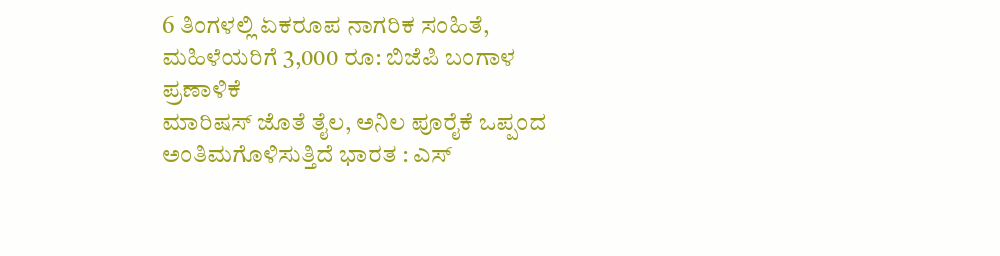6 ತಿಂಗಳಲ್ಲಿ ಏಕರೂಪ ನಾಗರಿಕ ಸಂಹಿತೆ, ಮಹಿಳೆಯರಿಗೆ 3,000 ರೂ: ಬಿಜೆಪಿ ಬಂಗಾಳ ಪ್ರಣಾಳಿಕೆ
ಮಾರಿಷಸ್ ಜೊತೆ ತೈಲ, ಅನಿಲ ಪೂರೈಕೆ ಒಪ್ಪಂದ ಅಂತಿಮಗೊಳಿಸುತ್ತಿದೆ ಭಾರತ : ಎಸ್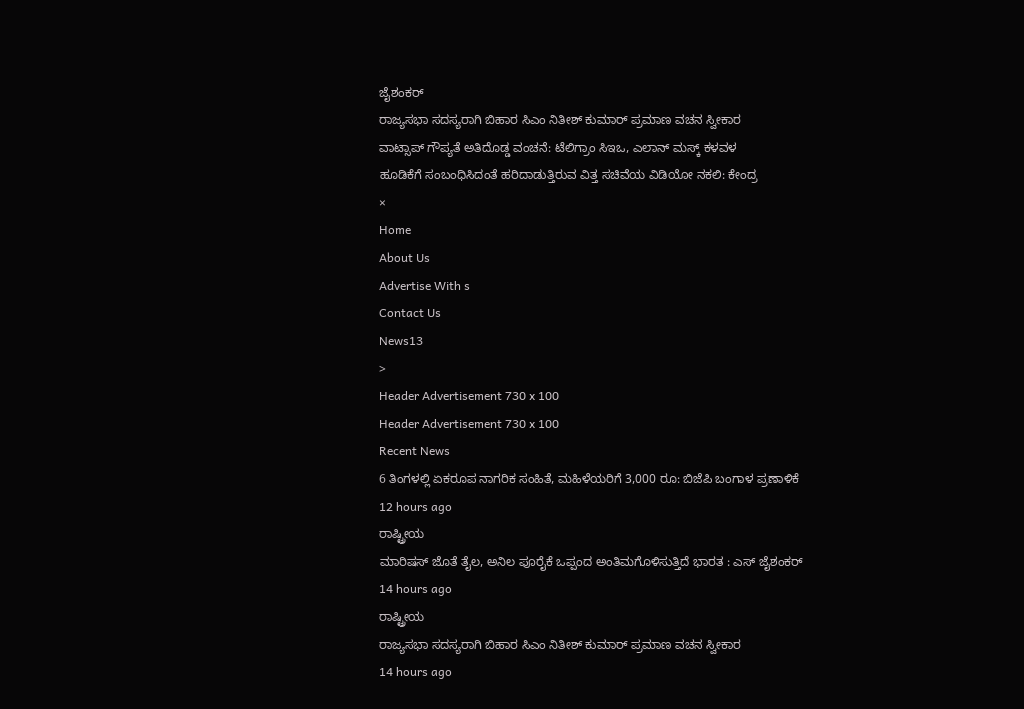ಜೈಶಂಕರ್
ರಾಜ್ಯಸಭಾ ಸದಸ್ಯರಾಗಿ ಬಿಹಾರ ಸಿಎಂ ನಿತೀಶ್ ಕುಮಾರ್ ಪ್ರಮಾಣ ವಚನ ಸ್ವೀಕಾರ
ವಾಟ್ಸಾಪ್ ಗೌಪ್ಯತೆ ಅತಿದೊಡ್ಡ ವಂಚನೆ: ಟೆಲಿಗ್ರಾಂ ಸಿಇಒ, ಎಲಾನ್ ಮಸ್ಕ್ ಕಳವಳ
ಹೂಡಿಕೆಗೆ ಸಂಬಂಧಿಸಿದಂತೆ ಹರಿದಾಡುತ್ತಿರುವ ವಿತ್ತ ಸಚಿವೆಯ ವಿಡಿಯೋ ನಕಲಿ: ಕೇಂದ್ರ
×
Home
About Us
Advertise With s
Contact Us
News13
>
Header Advertisement 730 x 100
Header Advertisement 730 x 100
Recent News
6 ತಿಂಗಳಲ್ಲಿ ಏಕರೂಪ ನಾಗರಿಕ ಸಂಹಿತೆ, ಮಹಿಳೆಯರಿಗೆ 3,000 ರೂ: ಬಿಜೆಪಿ ಬಂಗಾಳ ಪ್ರಣಾಳಿಕೆ
12 hours ago
ರಾಷ್ಟ್ರೀಯ
ಮಾರಿಷಸ್ ಜೊತೆ ತೈಲ, ಅನಿಲ ಪೂರೈಕೆ ಒಪ್ಪಂದ ಅಂತಿಮಗೊಳಿಸುತ್ತಿದೆ ಭಾರತ : ಎಸ್ ಜೈಶಂಕರ್
14 hours ago
ರಾಷ್ಟ್ರೀಯ
ರಾಜ್ಯಸಭಾ ಸದಸ್ಯರಾಗಿ ಬಿಹಾರ ಸಿಎಂ ನಿತೀಶ್ ಕುಮಾರ್ ಪ್ರಮಾಣ ವಚನ ಸ್ವೀಕಾರ
14 hours ago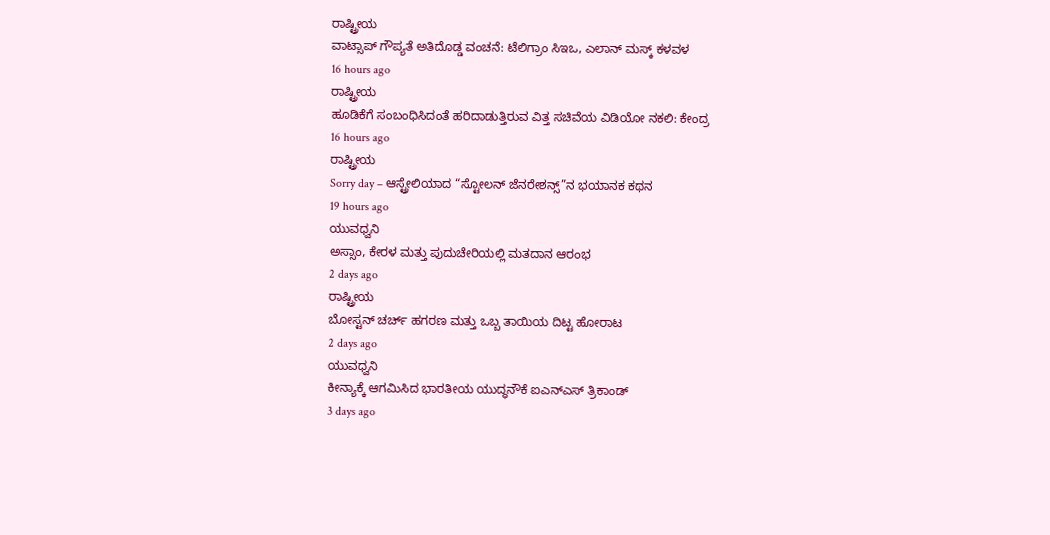ರಾಷ್ಟ್ರೀಯ
ವಾಟ್ಸಾಪ್ ಗೌಪ್ಯತೆ ಅತಿದೊಡ್ಡ ವಂಚನೆ: ಟೆಲಿಗ್ರಾಂ ಸಿಇಒ, ಎಲಾನ್ ಮಸ್ಕ್ ಕಳವಳ
16 hours ago
ರಾಷ್ಟ್ರೀಯ
ಹೂಡಿಕೆಗೆ ಸಂಬಂಧಿಸಿದಂತೆ ಹರಿದಾಡುತ್ತಿರುವ ವಿತ್ತ ಸಚಿವೆಯ ವಿಡಿಯೋ ನಕಲಿ: ಕೇಂದ್ರ
16 hours ago
ರಾಷ್ಟ್ರೀಯ
Sorry day – ಆಸ್ಟ್ರೇಲಿಯಾದ “ಸ್ಟೋಲನ್ ಜೆನರೇಶನ್ಸ್”ನ ಭಯಾನಕ ಕಥನ
19 hours ago
ಯುವಧ್ವನಿ
ಅಸ್ಸಾಂ, ಕೇರಳ ಮತ್ತು ಪುದುಚೇರಿಯಲ್ಲಿ ಮತದಾನ ಆರಂಭ
2 days ago
ರಾಷ್ಟ್ರೀಯ
ಬೋಸ್ಟನ್ ಚರ್ಚ್ ಹಗರಣ ಮತ್ತು ಒಬ್ಬ ತಾಯಿಯ ದಿಟ್ಟ ಹೋರಾಟ
2 days ago
ಯುವಧ್ವನಿ
ಕೀನ್ಯಾಕ್ಕೆ ಆಗಮಿಸಿದ ಭಾರತೀಯ ಯುದ್ಧನೌಕೆ ಐಎನ್ಎಸ್ ತ್ರಿಕಾಂಡ್
3 days ago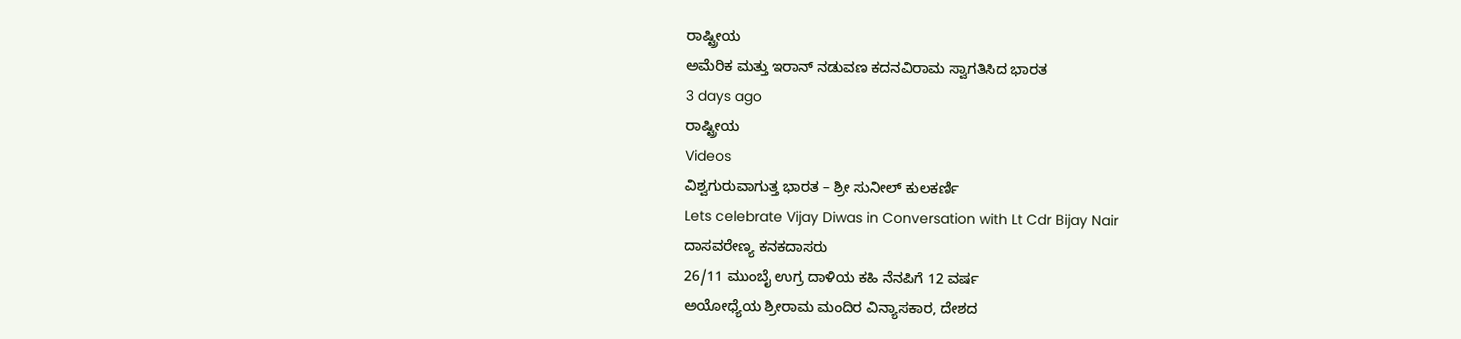ರಾಷ್ಟ್ರೀಯ
ಅಮೆರಿಕ ಮತ್ತು ಇರಾನ್ ನಡುವಣ ಕದನವಿರಾಮ ಸ್ವಾಗತಿಸಿದ ಭಾರತ
3 days ago
ರಾಷ್ಟ್ರೀಯ
Videos
ವಿಶ್ವಗುರುವಾಗುತ್ತ ಭಾರತ – ಶ್ರೀ ಸುನೀಲ್ ಕುಲಕರ್ಣಿ
Lets celebrate Vijay Diwas in Conversation with Lt Cdr Bijay Nair
ದಾಸವರೇಣ್ಯ ಕನಕದಾಸರು
26/11 ಮುಂಬೈ ಉಗ್ರ ದಾಳಿಯ ಕಹಿ ನೆನಪಿಗೆ 12 ವರ್ಷ
ಅಯೋಧ್ಯೆಯ ಶ್ರೀರಾಮ ಮಂದಿರ ವಿನ್ಯಾಸಕಾರ, ದೇಶದ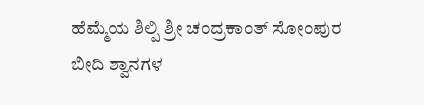ಹೆಮ್ಮೆಯ ಶಿಲ್ಪಿ ಶ್ರೀ ಚಂದ್ರಕಾಂತ್ ಸೋಂಪುರ
ಬೀದಿ ಶ್ವಾನಗಳ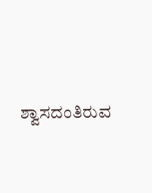ಶ್ವಾಸದಂತಿರುವ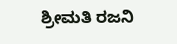ಶ್ರೀಮತಿ ರಜನಿ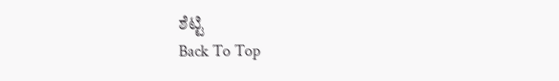ಶೆಟ್ಟಿ
Back To Top